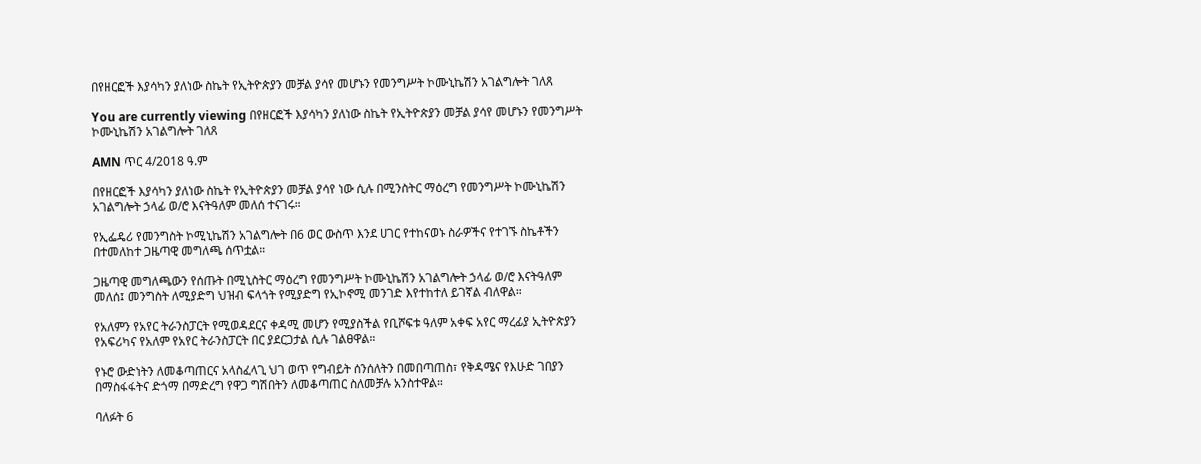በየዘርፎች እያሳካን ያለነው ስኬት የኢትዮጵያን መቻል ያሳየ መሆኑን የመንግሥት ኮሙኒኬሽን አገልግሎት ገለጸ

You are currently viewing በየዘርፎች እያሳካን ያለነው ስኬት የኢትዮጵያን መቻል ያሳየ መሆኑን የመንግሥት ኮሙኒኬሽን አገልግሎት ገለጸ

AMN ጥር 4/2018 ዓ.ም

በየዘርፎች እያሳካን ያለነው ስኬት የኢትዮጵያን መቻል ያሳየ ነው ሲሉ በሚንስትር ማዕረግ የመንግሥት ኮሙኒኬሽን አገልግሎት ኃላፊ ወ/ሮ እናትዓለም መለሰ ተናገሩ።

የኢፌዴሪ የመንግስት ኮሚኒኬሽን አገልግሎት በ6 ወር ውስጥ እንደ ሀገር የተከናወኑ ስራዎችና የተገኙ ስኬቶችን በተመለከተ ጋዜጣዊ መግለጫ ሰጥቷል።

ጋዜጣዊ መግለጫውን የሰጡት በሚኒስትር ማዕረግ የመንግሥት ኮሙኒኬሽን አገልግሎት ኃላፊ ወ/ሮ እናትዓለም መለሰ፤ መንግስት ለሚያድግ ህዝብ ፍላጎት የሚያድግ የኢኮኖሚ መንገድ እየተከተለ ይገኛል ብለዋል።

የአለምን የአየር ትራንስፓርት የሚወዳደርና ቀዳሚ መሆን የሚያስችል የቢሾፍቱ ዓለም አቀፍ አየር ማረፊያ ኢትዮጵያን የአፍሪካና የአለም የአየር ትራንስፓርት በር ያደርጋታል ሲሉ ገልፀዋል።

የኑሮ ውድነትን ለመቆጣጠርና አላስፈላጊ ህገ ወጥ የግብይት ሰንሰለትን በመበጣጠስ፣ የቅዳሜና የእሁድ ገበያን በማስፋፋትና ድጎማ በማድረግ የዋጋ ግሽበትን ለመቆጣጠር ስለመቻሉ አንስተዋል።

ባለፉት 6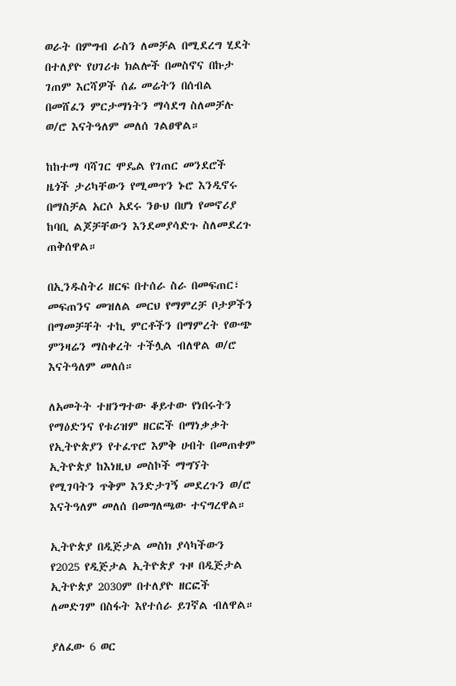ወራት በምግብ ራስን ለመቻል በሚደረግ ሂደት በተለያዮ የሀገሪቱ ክልሎች በመስኖና በኩታ ገጠም እርሻዎች ሰፊ መሬትን በሰብል በመሸፈን ምርታማነትን ማሳደግ ስለመቻሉ ወ/ሮ እናትዓለም መለሰ ገልፀዋል።

ከከተማ ባሻገር ሞዴል የገጠር መንደሮች ዜጎች ታሪካቸውን የሚመጥን ኑሮ እንዲኖሩ በማስቻል አርሶ አደሩ ንፁህ በሆነ የመኖሪያ ከባቢ ልጆቻቸውን እንደመያሳድጉ ስለመደረጉ ጠቅሰዋል።

በኢንዱስትሪ ዘርፍ በተሰራ ስራ በመፍጠር፣ መፍጠንና መዝለል መርህ የማምረቻ ቦታዎችን በማመቻቸት ተኪ ምርቶችን በማምረት የውጭ ምንዛሬን ማስቀረት ተችሏል ብለዋል ወ/ሮ እናትዓለም መለሰ።

ለአመትት ተዘንግተው ቆይተው የነበሩትን የማዕድንና የቱሪዝም ዘርፎች በማነቃቃት የኢትዮጵያን የተፈጥሮ እምቅ ሀብት በመጠቀም ኢትዮጵያ ከእነዚህ መስኮች ማግኘት የሚገባትን ጥቅም እንድታገኝ መደረጉን ወ/ሮ እናትዓለም መለሰ በመግለጫው ተናግረዋል።

ኢትዮጵያ በዲጅታል መስክ ያሳካችውን የ2025 የዲጅታል ኢትዮጵያ ጉዞ በዲጅታል ኢትዮጵያ 2030ም በተለያዮ ዘርፎች ለመድገም በስፋት እየተሰራ ይገኛል ብለዋል።

ያለፈው 6 ወር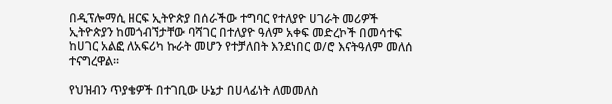በዲፕሎማሲ ዘርፍ ኢትዮጵያ በሰራችው ተግባር የተለያዮ ሀገራት መሪዎች ኢትዮጵያን ከመጎብኘታቸው ባሻገር በተለያዮ ዓለም አቀፍ መድረኮች በመሳተፍ ከሀገር አልፎ ለአፍሪካ ኩራት መሆን የተቻለበት እንደነበር ወ/ሮ እናትዓለም መለሰ ተናግረዋል።

የህዝብን ጥያቄዎች በተገቢው ሁኔታ በሀላፊነት ለመመለስ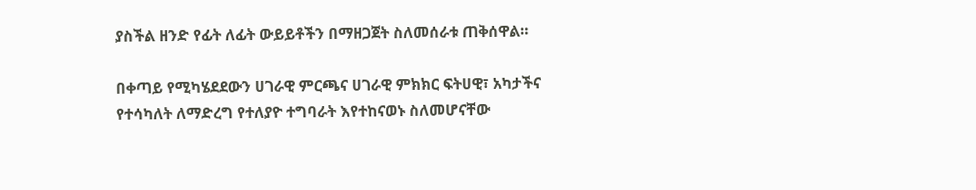ያስችል ዘንድ የፊት ለፊት ውይይቶችን በማዘጋጀት ስለመሰራቱ ጠቅሰዋል።

በቀጣይ የሚካሄደደውን ሀገራዊ ምርጫና ሀገራዊ ምክክር ፍትሀዊ፣ አካታችና የተሳካለት ለማድረግ የተለያዮ ተግባራት እየተከናወኑ ስለመሆናቸው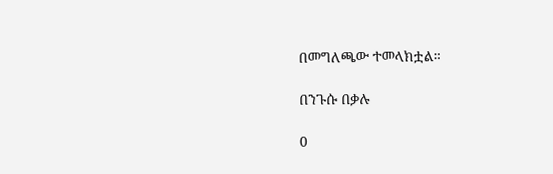በመግለጫው ተመላክቷል።

በንጉሱ በቃሉ

0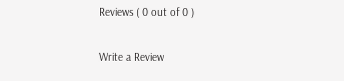Reviews ( 0 out of 0 )

Write a Review